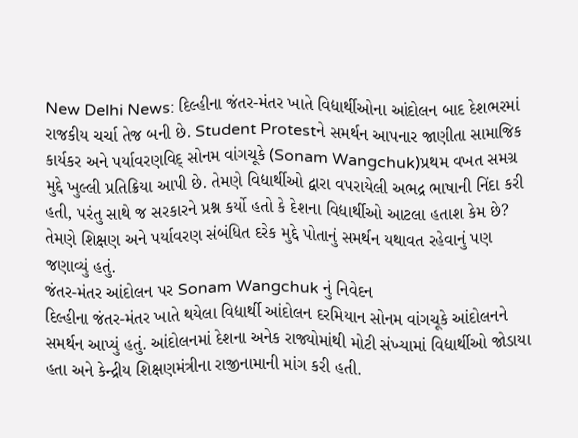New Delhi News: દિલ્હીના જંતર-મંતર ખાતે વિદ્યાર્થીઓના આંદોલન બાદ દેશભરમાં રાજકીય ચર્ચા તેજ બની છે. Student Protestને સમર્થન આપનાર જાણીતા સામાજિક કાર્યકર અને પર્યાવરણવિદ્ સોનમ વાંગચૂકે (Sonam Wangchuk)પ્રથમ વખત સમગ્ર મુદ્દે ખુલ્લી પ્રતિક્રિયા આપી છે. તેમણે વિદ્યાર્થીઓ દ્વારા વપરાયેલી અભદ્ર ભાષાની નિંદા કરી હતી, પરંતુ સાથે જ સરકારને પ્રશ્ન કર્યો હતો કે દેશના વિદ્યાર્થીઓ આટલા હતાશ કેમ છે? તેમણે શિક્ષણ અને પર્યાવરણ સંબંધિત દરેક મુદ્દે પોતાનું સમર્થન યથાવત રહેવાનું પણ જણાવ્યું હતું.
જંતર-મંતર આંદોલન પર Sonam Wangchuk નું નિવેદન
દિલ્હીના જંતર-મંતર ખાતે થયેલા વિદ્યાર્થી આંદોલન દરમિયાન સોનમ વાંગચૂકે આંદોલનને સમર્થન આપ્યું હતું. આંદોલનમાં દેશના અનેક રાજ્યોમાંથી મોટી સંખ્યામાં વિદ્યાર્થીઓ જોડાયા હતા અને કેન્દ્રીય શિક્ષણમંત્રીના રાજીનામાની માંગ કરી હતી.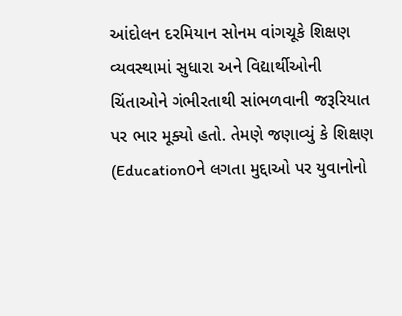આંદોલન દરમિયાન સોનમ વાંગચૂકે શિક્ષણ વ્યવસ્થામાં સુધારા અને વિદ્યાર્થીઓની ચિંતાઓને ગંભીરતાથી સાંભળવાની જરૂરિયાત પર ભાર મૂક્યો હતો. તેમણે જણાવ્યું કે શિક્ષણ (Education0ને લગતા મુદ્દાઓ પર યુવાનોનો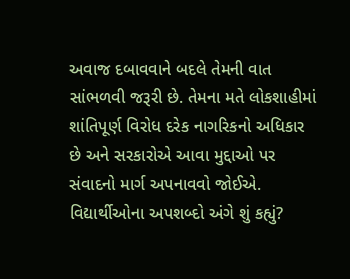અવાજ દબાવવાને બદલે તેમની વાત સાંભળવી જરૂરી છે. તેમના મતે લોકશાહીમાં શાંતિપૂર્ણ વિરોધ દરેક નાગરિકનો અધિકાર છે અને સરકારોએ આવા મુદ્દાઓ પર સંવાદનો માર્ગ અપનાવવો જોઈએ.
વિદ્યાર્થીઓના અપશબ્દો અંગે શું કહ્યું?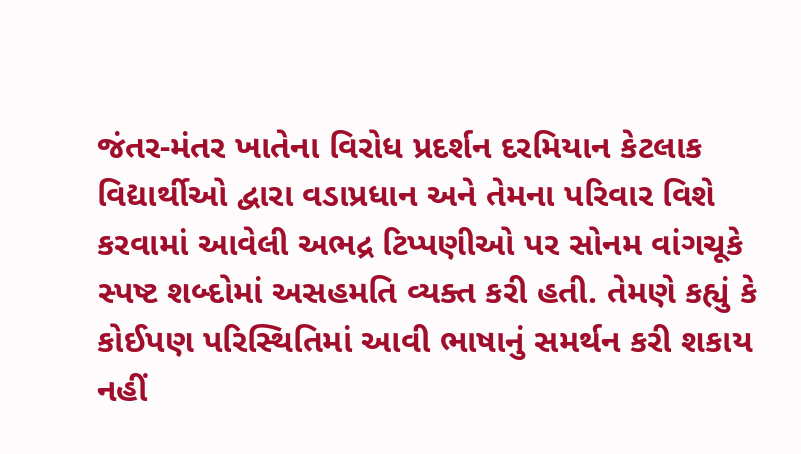જંતર-મંતર ખાતેના વિરોધ પ્રદર્શન દરમિયાન કેટલાક વિદ્યાર્થીઓ દ્વારા વડાપ્રધાન અને તેમના પરિવાર વિશે કરવામાં આવેલી અભદ્ર ટિપ્પણીઓ પર સોનમ વાંગચૂકે સ્પષ્ટ શબ્દોમાં અસહમતિ વ્યક્ત કરી હતી. તેમણે કહ્યું કે કોઈપણ પરિસ્થિતિમાં આવી ભાષાનું સમર્થન કરી શકાય નહીં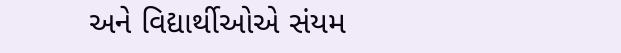અને વિદ્યાર્થીઓએ સંયમ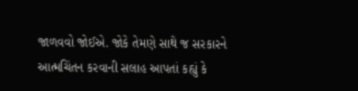જાળવવો જોઈએ. જોકે તેમણે સાથે જ સરકારને આત્મચિંતન કરવાની સલાહ આપતાં કહ્યું કે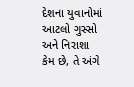દેશના યુવાનોમાં આટલો ગુસ્સો અને નિરાશા કેમ છે, તે અંગે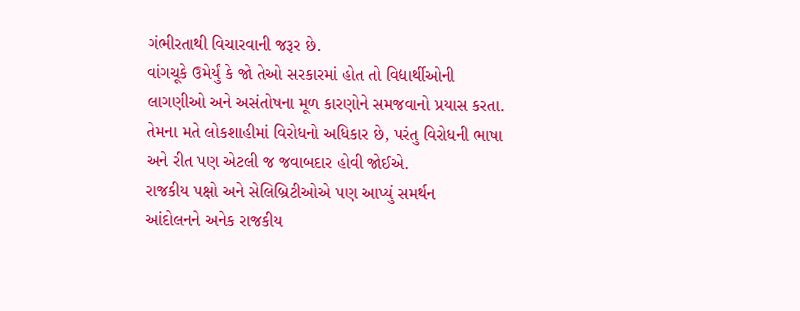ગંભીરતાથી વિચારવાની જરૂર છે.
વાંગચૂકે ઉમેર્યું કે જો તેઓ સરકારમાં હોત તો વિદ્યાર્થીઓની લાગણીઓ અને અસંતોષના મૂળ કારણોને સમજવાનો પ્રયાસ કરતા. તેમના મતે લોકશાહીમાં વિરોધનો અધિકાર છે, પરંતુ વિરોધની ભાષા અને રીત પણ એટલી જ જવાબદાર હોવી જોઈએ.
રાજકીય પક્ષો અને સેલિબ્રિટીઓએ પણ આપ્યું સમર્થન
આંદોલનને અનેક રાજકીય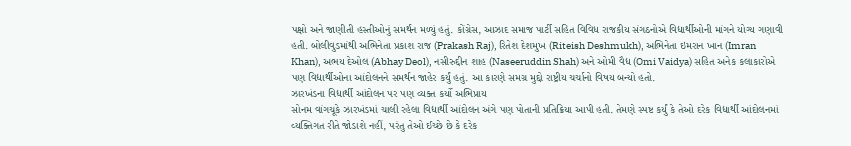પક્ષો અને જાણીતી હસ્તીઓનું સમર્થન મળ્યું હતું. કોંગ્રેસ, આઝાદ સમાજ પાર્ટી સહિત વિવિધ રાજકીય સંગઠનોએ વિદ્યાર્થીઓની માંગને યોગ્ય ગણાવી હતી. બોલીવુડમાંથી અભિનેતા પ્રકાશ રાજ (Prakash Raj), રિતેશ દેશમુખ (Riteish Deshmukh), અભિનેતા ઇમરાન ખાન (Imran Khan), અભય દેઓલ (Abhay Deol), નસીરુદ્દીન શાહ (Naseeruddin Shah) અને ઓમી વૈદ્ય (Omi Vaidya) સહિત અનેક કલાકારોએ પણ વિદ્યાર્થીઓના આંદોલનને સમર્થન જાહેર કર્યું હતું. આ કારણે સમગ્ર મુદ્દો રાષ્ટ્રીય ચર્ચાનો વિષય બન્યો હતો.
ઝારખંડના વિદ્યાર્થી આંદોલન પર પણ વ્યક્ત કર્યો અભિપ્રાય
સોનમ વાંગચૂકે ઝારખંડમાં ચાલી રહેલા વિદ્યાર્થી આંદોલન અંગે પણ પોતાની પ્રતિક્રિયા આપી હતી. તેમણે સ્પષ્ટ કર્યું કે તેઓ દરેક વિદ્યાર્થી આંદોલનમાં વ્યક્તિગત રીતે જોડાશે નહીં, પરંતુ તેઓ ઈચ્છે છે કે દરેક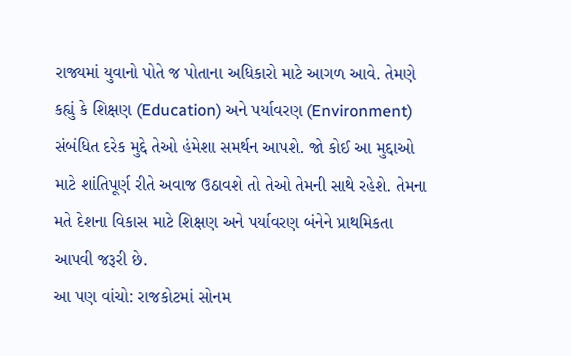રાજ્યમાં યુવાનો પોતે જ પોતાના અધિકારો માટે આગળ આવે. તેમણે કહ્યું કે શિક્ષણ (Education) અને પર્યાવરણ (Environment) સંબંધિત દરેક મુદ્દે તેઓ હંમેશા સમર્થન આપશે. જો કોઈ આ મુદ્દાઓ માટે શાંતિપૂર્ણ રીતે અવાજ ઉઠાવશે તો તેઓ તેમની સાથે રહેશે. તેમના મતે દેશના વિકાસ માટે શિક્ષણ અને પર્યાવરણ બંનેને પ્રાથમિકતા આપવી જરૂરી છે.
આ પણ વાંચો: રાજકોટમાં સોનમ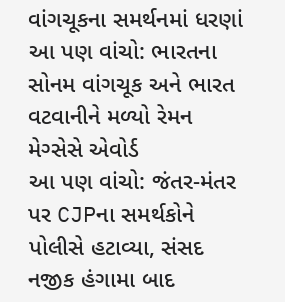વાંગચૂકના સમર્થનમાં ધરણાં
આ પણ વાંચો: ભારતના સોનમ વાંગચૂક અને ભારત વટવાનીને મળ્યો રેમન મેગ્સેસે એવોર્ડ
આ પણ વાંચો: જંતર-મંતર પર CJPના સમર્થકોને પોલીસે હટાવ્યા, સંસદ નજીક હંગામા બાદ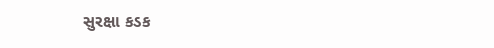સુરક્ષા કડક